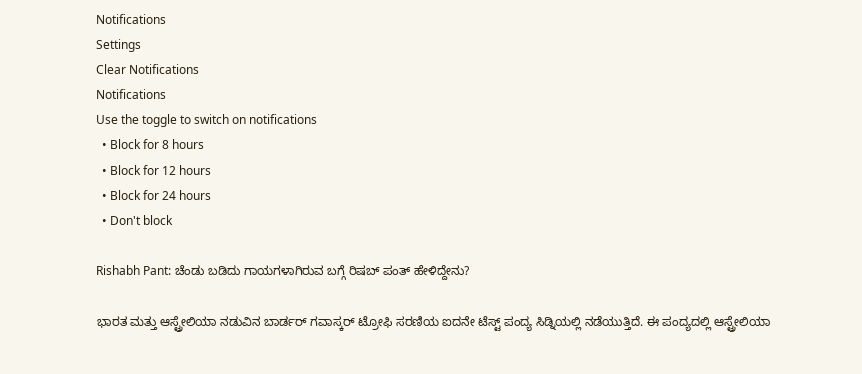Notifications
Settings
Clear Notifications
Notifications
Use the toggle to switch on notifications
  • Block for 8 hours
  • Block for 12 hours
  • Block for 24 hours
  • Don't block

Rishabh Pant: ಚೆಂಡು ಬಡಿದು ಗಾಯಗಳಾಗಿರುವ ಬಗ್ಗೆ ರಿಷಬ್ ಪಂತ್ ಹೇಳಿದ್ದೇನು?

ಭಾರತ ಮತ್ತು ಆಸ್ಟ್ರೇಲಿಯಾ ನಡುವಿನ ಬಾರ್ಡರ್ ಗವಾಸ್ಕರ್ ಟ್ರೋಫಿ ಸರಣಿಯ ಐದನೇ ಟೆಸ್ಟ್ ಪಂದ್ಯ ಸಿಡ್ನಿಯಲ್ಲಿ ನಡೆಯುತ್ತಿದೆ. ಈ ಪಂದ್ಯದಲ್ಲಿ ಆಸ್ಟ್ರೇಲಿಯಾ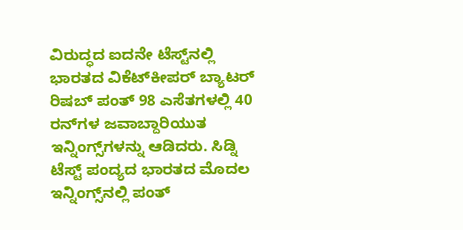ವಿರುದ್ಧದ ಐದನೇ ಟೆಸ್ಟ್‌ನಲ್ಲಿ ಭಾರತದ ವಿಕೆಟ್‌ಕೀಪರ್ ಬ್ಯಾಟರ್ ರಿಷಬ್ ಪಂತ್ 98 ಎಸೆತಗಳಲ್ಲಿ 40 ರನ್‌ಗಳ ಜವಾಬ್ದಾರಿಯುತ ಇನ್ನಿಂಗ್ಸ್‌ಗಳನ್ನು ಆಡಿದರು. ಸಿಡ್ನಿ ಟೆಸ್ಟ್ ಪಂದ್ಯದ ಭಾರತದ ಮೊದಲ ಇನ್ನಿಂಗ್ಸ್‌ನಲ್ಲಿ ಪಂತ್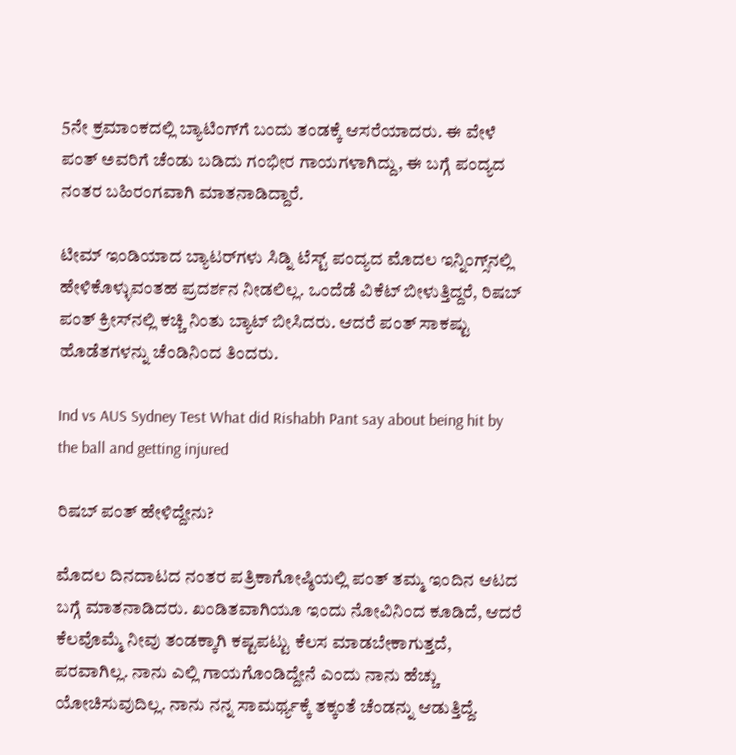5ನೇ ಕ್ರಮಾಂಕದಲ್ಲಿ ಬ್ಯಾಟಿಂಗ್‌ಗೆ ಬಂದು ತಂಡಕ್ಕೆ ಆಸರೆಯಾದರು. ಈ ವೇಳೆ ಪಂತ್ ಅವರಿಗೆ ಚೆಂಡು ಬಡಿದು ಗಂಭೀರ ಗಾಯಗಳಾಗಿದ್ದು, ಈ ಬಗ್ಗೆ ಪಂದ್ಯದ ನಂತರ ಬಹಿರಂಗವಾಗಿ ಮಾತನಾಡಿದ್ದಾರೆ.

ಟೀಮ್ ಇಂಡಿಯಾದ ಬ್ಯಾಟರ್‌ಗಳು ಸಿಡ್ನಿ ಟೆಸ್ಟ್ ಪಂದ್ಯದ ಮೊದಲ ಇನ್ನಿಂಗ್ಸ್‌ನಲ್ಲಿ ಹೇಳಿಕೊಳ್ಳುವಂತಹ ಪ್ರದರ್ಶನ ನೀಡಲಿಲ್ಲ. ಒಂದೆಡೆ ವಿಕೆಟ್ ಬೀಳುತ್ತಿದ್ದರೆ, ರಿಷಬ್ ಪಂತ್ ಕ್ರೀಸ್‌ನಲ್ಲಿ ಕಚ್ಚಿ ನಿಂತು ಬ್ಯಾಟ್ ಬೀಸಿದರು. ಆದರೆ ಪಂತ್ ಸಾಕಷ್ಟು ಹೊಡೆತಗಳನ್ನು ಚೆಂಡಿನಿಂದ ತಿಂದರು.

Ind vs AUS Sydney Test What did Rishabh Pant say about being hit by the ball and getting injured

ರಿಷಬ್ ಪಂತ್ ಹೇಳಿದ್ದೇನು?

ಮೊದಲ ದಿನದಾಟದ ನಂತರ ಪತ್ರಿಕಾಗೋಷ್ಠಿಯಲ್ಲಿ ಪಂತ್ ತಮ್ಮ ಇಂದಿನ ಆಟದ ಬಗ್ಗೆ ಮಾತನಾಡಿದರು. ಖಂಡಿತವಾಗಿಯೂ ಇಂದು ನೋವಿನಿಂದ ಕೂಡಿದೆ, ಆದರೆ ಕೆಲವೊಮ್ಮೆ ನೀವು ತಂಡಕ್ಕಾಗಿ ಕಷ್ಟಪಟ್ಟು ಕೆಲಸ ಮಾಡಬೇಕಾಗುತ್ತದೆ, ಪರವಾಗಿಲ್ಲ. ನಾನು ಎಲ್ಲಿ ಗಾಯಗೊಂಡಿದ್ದೇನೆ ಎಂದು ನಾನು ಹೆಚ್ಚು ಯೋಚಿಸುವುದಿಲ್ಲ. ನಾನು ನನ್ನ ಸಾಮರ್ಥ್ಯಕ್ಕೆ ತಕ್ಕಂತೆ ಚೆಂಡನ್ನು ಆಡುತ್ತಿದ್ದೆ.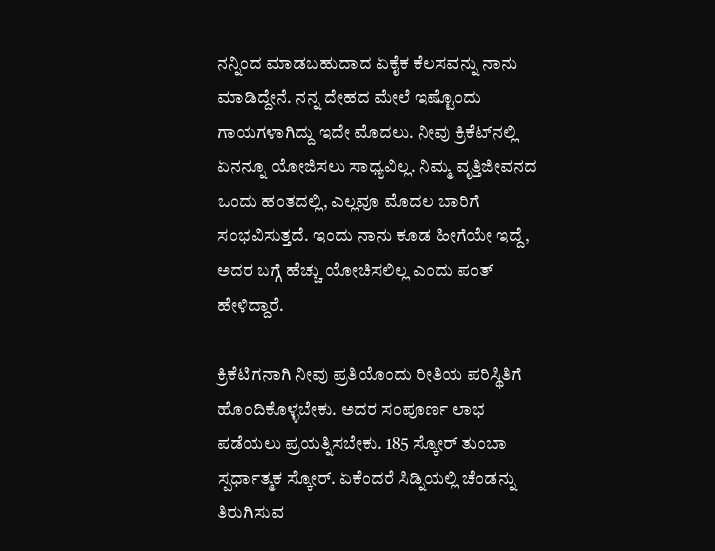ನನ್ನಿಂದ ಮಾಡಬಹುದಾದ ಏಕೈಕ ಕೆಲಸವನ್ನು ನಾನು ಮಾಡಿದ್ದೇನೆ. ನನ್ನ ದೇಹದ ಮೇಲೆ ಇಷ್ಟೊಂದು ಗಾಯಗಳಾಗಿದ್ದು ಇದೇ ಮೊದಲು. ನೀವು ಕ್ರಿಕೆಟ್‌ನಲ್ಲಿ ಏನನ್ನೂ ಯೋಜಿಸಲು ಸಾಧ್ಯವಿಲ್ಲ. ನಿಮ್ಮ ವೃತ್ತಿಜೀವನದ ಒಂದು ಹಂತದಲ್ಲಿ, ಎಲ್ಲವೂ ಮೊದಲ ಬಾರಿಗೆ ಸಂಭವಿಸುತ್ತದೆ. ಇಂದು ನಾನು ಕೂಡ ಹೀಗೆಯೇ ಇದ್ದೆ, ಅದರ ಬಗ್ಗೆ ಹೆಚ್ಚು ಯೋಚಿಸಲಿಲ್ಲ ಎಂದು ಪಂತ್ ಹೇಳಿದ್ದಾರೆ.

ಕ್ರಿಕೆಟಿಗನಾಗಿ ನೀವು ಪ್ರತಿಯೊಂದು ರೀತಿಯ ಪರಿಸ್ಥಿತಿಗೆ ಹೊಂದಿಕೊಳ್ಳಬೇಕು. ಅದರ ಸಂಪೂರ್ಣ ಲಾಭ ಪಡೆಯಲು ಪ್ರಯತ್ನಿಸಬೇಕು. 185 ಸ್ಕೋರ್ ತುಂಬಾ ಸ್ಪರ್ಧಾತ್ಮಕ ಸ್ಕೋರ್. ಏಕೆಂದರೆ ಸಿಡ್ನಿಯಲ್ಲಿ ಚೆಂಡನ್ನು ತಿರುಗಿಸುವ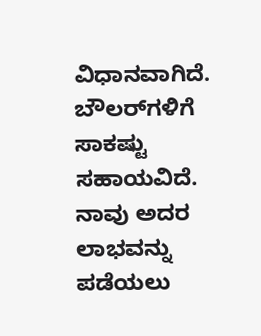ವಿಧಾನವಾಗಿದೆ. ಬೌಲರ್‌ಗಳಿಗೆ ಸಾಕಷ್ಟು ಸಹಾಯವಿದೆ. ನಾವು ಅದರ ಲಾಭವನ್ನು ಪಡೆಯಲು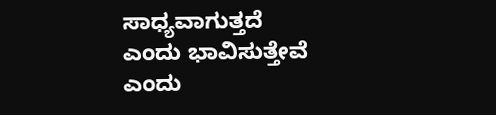ಸಾಧ್ಯವಾಗುತ್ತದೆ ಎಂದು ಭಾವಿಸುತ್ತೇವೆ ಎಂದು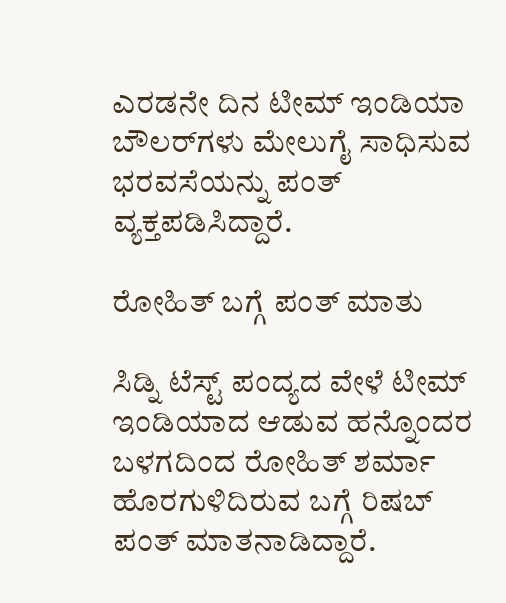ಎರಡನೇ ದಿನ ಟೀಮ್ ಇಂಡಿಯಾ ಬೌಲರ್‌ಗಳು ಮೇಲುಗೈ ಸಾಧಿಸುವ ಭರವಸೆಯನ್ನು ಪಂತ್ ವ್ಯಕ್ತಪಡಿಸಿದ್ದಾರೆ.

ರೋಹಿತ್ ಬಗ್ಗೆ ಪಂತ್ ಮಾತು

ಸಿಡ್ನಿ ಟೆಸ್ಟ್ ಪಂದ್ಯದ ವೇಳೆ ಟೀಮ್ ಇಂಡಿಯಾದ ಆಡುವ ಹನ್ನೊಂದರ ಬಳಗದಿಂದ ರೋಹಿತ್ ಶರ್ಮಾ ಹೊರಗುಳಿದಿರುವ ಬಗ್ಗೆ ರಿಷಬ್ ಪಂತ್ ಮಾತನಾಡಿದ್ದಾರೆ.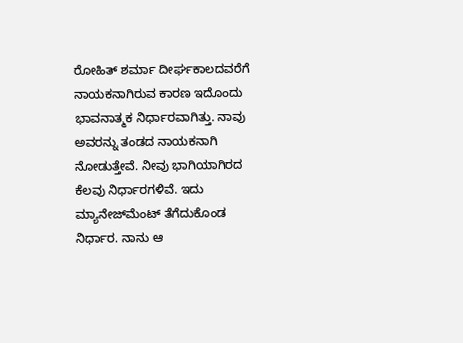ರೋಹಿತ್ ಶರ್ಮಾ ದೀರ್ಘಕಾಲದವರೆಗೆ ನಾಯಕನಾಗಿರುವ ಕಾರಣ ಇದೊಂದು ಭಾವನಾತ್ಮಕ ನಿರ್ಧಾರವಾಗಿತ್ತು. ನಾವು ಅವರನ್ನು ತಂಡದ ನಾಯಕನಾಗಿ ನೋಡುತ್ತೇವೆ. ನೀವು ಭಾಗಿಯಾಗಿರದ ಕೆಲವು ನಿರ್ಧಾರಗಳಿವೆ. ಇದು ಮ್ಯಾನೇಜ್‌ಮೆಂಟ್ ತೆಗೆದುಕೊಂಡ ನಿರ್ಧಾರ. ನಾನು ಆ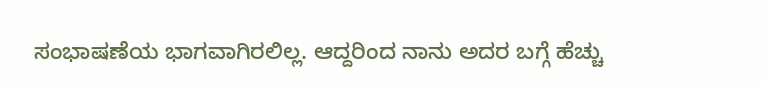ಸಂಭಾಷಣೆಯ ಭಾಗವಾಗಿರಲಿಲ್ಲ. ಆದ್ದರಿಂದ ನಾನು ಅದರ ಬಗ್ಗೆ ಹೆಚ್ಚು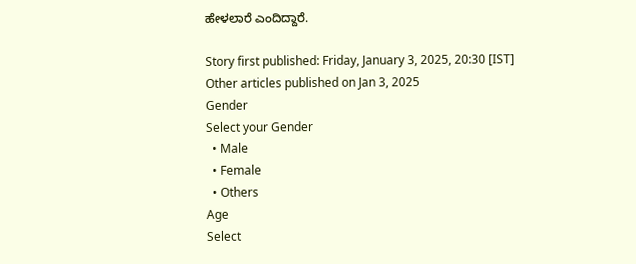ಹೇಳಲಾರೆ ಎಂದಿದ್ದಾರೆ.

Story first published: Friday, January 3, 2025, 20:30 [IST]
Other articles published on Jan 3, 2025
Gender
Select your Gender
  • Male
  • Female
  • Others
Age
Select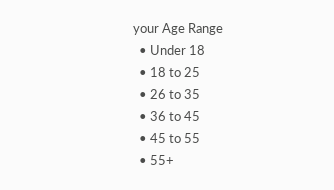your Age Range
  • Under 18
  • 18 to 25
  • 26 to 35
  • 36 to 45
  • 45 to 55
  • 55+